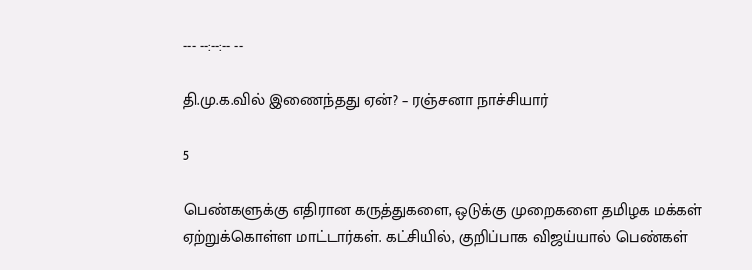--- --:--:-- --

தி.மு.க.வில் இணைந்தது ஏன்? – ரஞ்சனா நாச்சியார்

5

பெண்களுக்கு எதிரான கருத்துகளை, ஒடுக்கு முறைகளை தமிழக மக்கள் ஏற்றுக்கொள்ள மாட்டார்கள். கட்சியில், குறிப்பாக விஜய்யால் பெண்கள்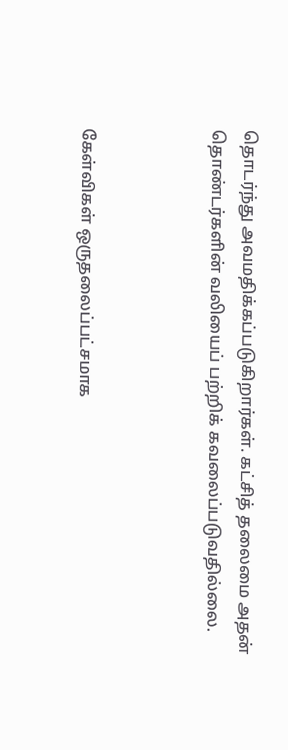தொடர்ந்து அவமதிக்கப்படுகிறார்கள். கட்சித் தலைமை அதன் தொண்டர்களின் வலியைப் பற்றிக் கவலைப்படுவதில்லை.



கேள்விகள் ஒருதலைப்பட்சமாக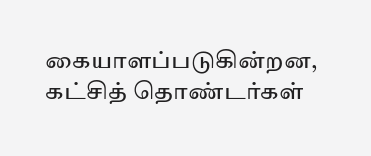கையாளப்படுகின்றன, கட்சித் தொண்டர்கள்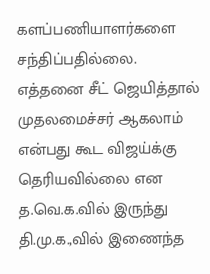களப்பணியாளர்களை சந்திப்பதில்லை. எத்தனை சீட் ஜெயித்தால் முதலமைச்சர் ஆகலாம் என்பது கூட விஜய்க்கு தெரியவில்லை என த.வெ.க.வில் இருந்து தி.மு.க.,வில் இணைந்த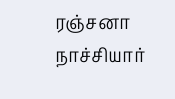ரஞ்சனா நாச்சியார்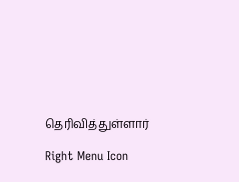தெரிவித்துள்ளார்

Right Menu Icon